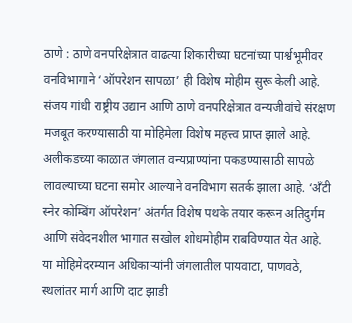ठाणे : ठाणे वनपरिक्षेत्रात वाढत्या शिकारीच्या घटनांच्या पार्श्वभूमीवर वनविभागाने ‘ऑपरेशन सापळा’ ही विशेष मोहीम सुरू केली आहे. संजय गांधी राष्ट्रीय उद्यान आणि ठाणे वनपरिक्षेत्रात वन्यजीवांचे संरक्षण मजबूत करण्यासाठी या मोहिमेला विशेष महत्त्व प्राप्त झाले आहे.
अलीकडच्या काळात जंगलात वन्यप्राण्यांना पकडण्यासाठी सापळे लावल्याच्या घटना समोर आल्याने वनविभाग सतर्क झाला आहे. ‘अँटी स्नेर कोम्बिंग ऑपरेशन’ अंतर्गत विशेष पथके तयार करून अतिदुर्गम आणि संवेदनशील भागात सखोल शोधमोहीम राबविण्यात येत आहे.
या मोहिमेदरम्यान अधिकाऱ्यांनी जंगलातील पायवाटा, पाणवठे, स्थलांतर मार्ग आणि दाट झाडी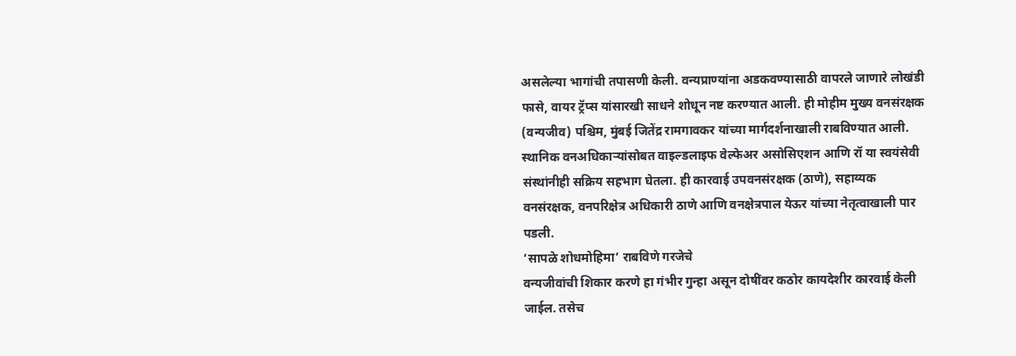असलेल्या भागांची तपासणी केली. वन्यप्राण्यांना अडकवण्यासाठी वापरले जाणारे लोखंडी फासे, वायर ट्रॅप्स यांसारखी साधने शोधून नष्ट करण्यात आली. ही मोहीम मुख्य वनसंरक्षक (वन्यजीव) पश्चिम, मुंबई जितेंद्र रामगावकर यांच्या मार्गदर्शनाखाली राबविण्यात आली. स्थानिक वनअधिकाऱ्यांसोबत वाइल्डलाइफ वेल्फेअर असोसिएशन आणि रॉ या स्वयंसेवी संस्थांनीही सक्रिय सहभाग घेतला. ही कारवाई उपवनसंरक्षक (ठाणे), सहाय्यक वनसंरक्षक, वनपरिक्षेत्र अधिकारी ठाणे आणि वनक्षेत्रपाल येऊर यांच्या नेतृत्वाखाली पार पडली.
‘सापळे शोधमोहिमा’ राबविणे गरजेचे
वन्यजीवांची शिकार करणे हा गंभीर गुन्हा असून दोषींवर कठोर कायदेशीर कारवाई केली जाईल. तसेच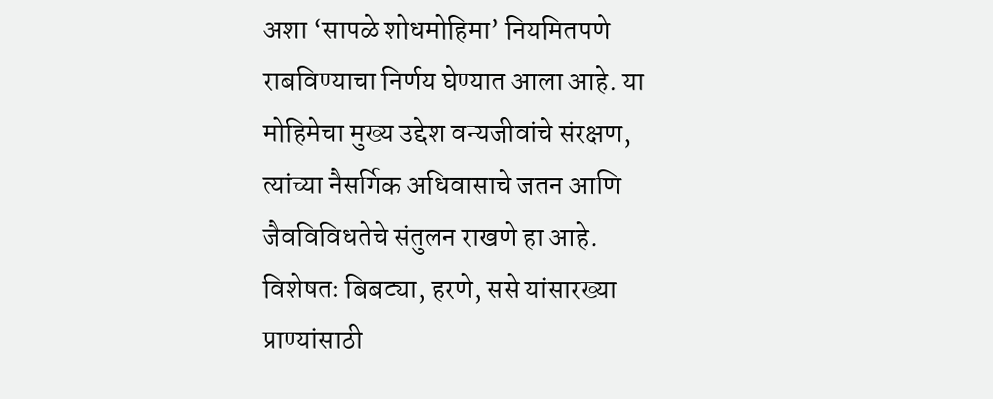अशा ‘सापळे शोधमोहिमा’ नियमितपणे राबविण्याचा निर्णय घेण्यात आला आहे. या मोहिमेचा मुख्य उद्देश वन्यजीवांचे संरक्षण, त्यांच्या नैसर्गिक अधिवासाचे जतन आणि जैवविविधतेचे संतुलन राखणे हा आहे. विशेषतः बिबट्या, हरणे, ससे यांसारख्या प्राण्यांसाठी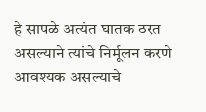हे सापळे अत्यंत घातक ठरत असल्याने त्यांचे निर्मूलन करणे आवश्यक असल्याचे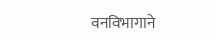वनविभागाने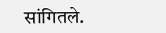सांगितले.